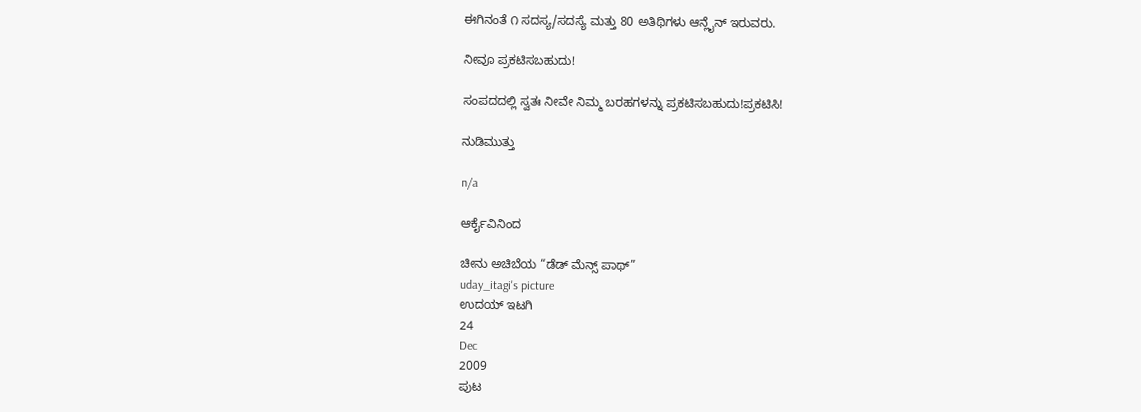ಈಗಿನಂತೆ ೧ ಸದಸ್ಯ/ಸದಸ್ಯೆ ಮತ್ತು 80 ಅತಿಥಿಗಳು ಆನ್ಲೈನ್ ಇರುವರು.

ನೀವೂ ಪ್ರಕಟಿಸಬಹುದು!

ಸಂಪದದಲ್ಲಿ ಸ್ವತಃ ನೀವೇ ನಿಮ್ಮ ಬರಹಗಳನ್ನು ಪ್ರಕಟಿಸಬಹುದು!ಪ್ರಕಟಿಸಿ!

ನುಡಿಮುತ್ತು

n/a

ಆರ್ಕೈವಿನಿಂದ

ಚೀನು ಅಚಿಬೆಯ “ಡೆಡ್ ಮೆನ್ಸ್ ಪಾಥ್”
uday_itagi's picture
ಉದಯ್ ಇಟಗಿ
24
Dec
2009
ಪುಟ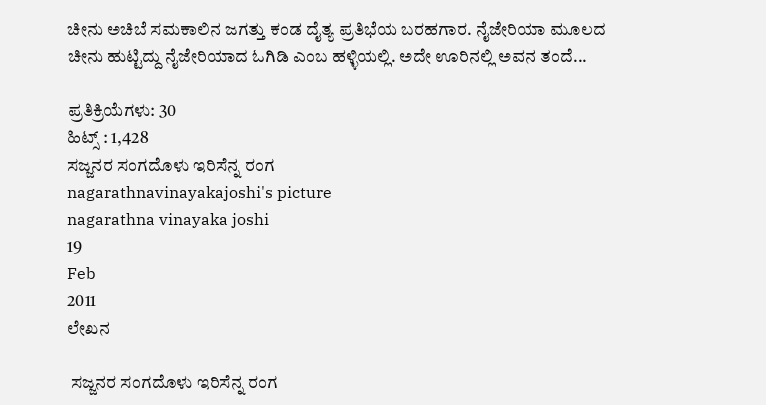ಚೀನು ಅಚಿಬೆ ಸಮಕಾಲಿನ ಜಗತ್ತು ಕಂಡ ದೈತ್ಯ ಪ್ರತಿಭೆಯ ಬರಹಗಾರ. ನೈಜೇರಿಯಾ ಮೂಲದ ಚೀನು ಹುಟ್ಟಿದ್ದು ನೈಜೇರಿಯಾದ ಓಗಿಡಿ ಎಂಬ ಹಳ್ಳಿಯಲ್ಲಿ. ಅದೇ ಊರಿನಲ್ಲಿ ಅವನ ತಂದೆ...

ಪ್ರತಿಕ್ರಿಯೆಗಳು: 30
ಹಿಟ್ಸ್ : 1,428
ಸಜ್ಜನರ ಸಂಗದೊಳು ಇರಿಸೆನ್ನ ರಂಗ
nagarathnavinayakajoshi's picture
nagarathna vinayaka joshi
19
Feb
2011
ಲೇಖನ

 ಸಜ್ಜನರ ಸಂಗದೊಳು ಇರಿಸೆನ್ನ ರಂಗ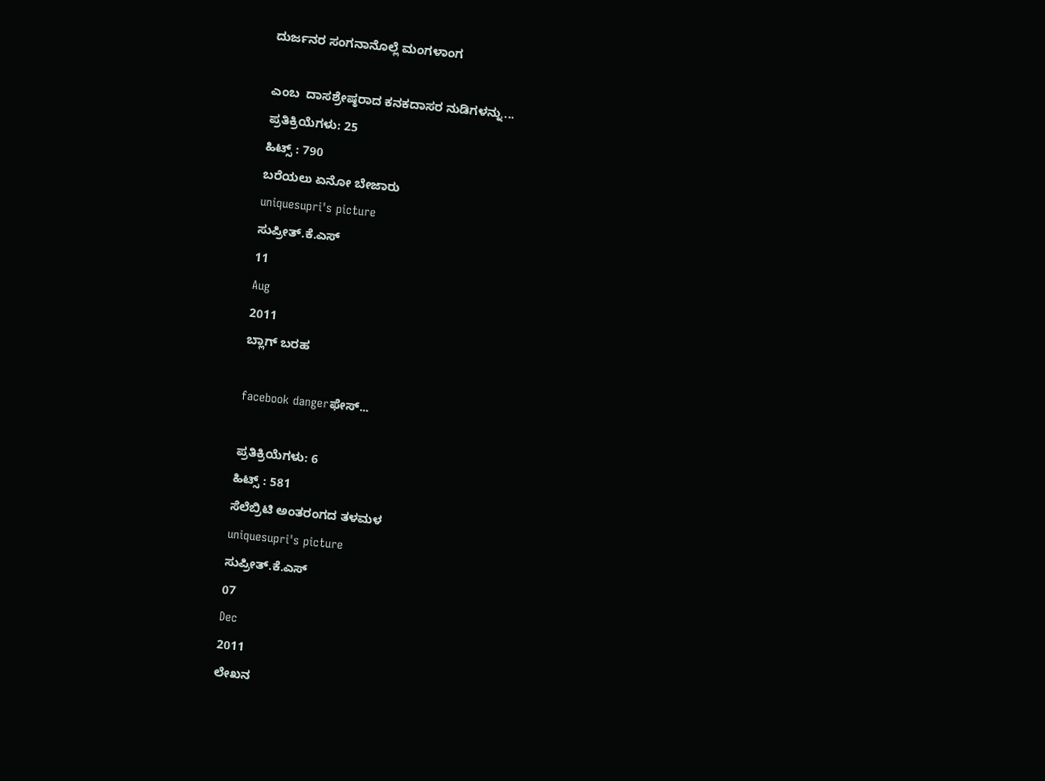ದುರ್ಜನರ ಸಂಗನಾನೊಲ್ಲೆ ಮಂಗಳಾಂಗ

ಎಂಬ  ದಾಸಶ್ರೇಷ್ಠರಾದ ಕನಕದಾಸರ ನುಡಿಗಳನ್ನು...
ಪ್ರತಿಕ್ರಿಯೆಗಳು: 25
ಹಿಟ್ಸ್ : 790
ಬರೆಯಲು ಏನೋ ಬೇಜಾರು
uniquesupri's picture
ಸುಪ್ರೀತ್.ಕೆ.ಎಸ್
11
Aug
2011
ಬ್ಲಾಗ್ ಬರಹ

facebook dangerಫೇಸ್...

ಪ್ರತಿಕ್ರಿಯೆಗಳು: 6
ಹಿಟ್ಸ್ : 581
ಸೆಲೆಬ್ರಿಟಿ ಅಂತರಂಗದ ತಳಮಳ
uniquesupri's picture
ಸುಪ್ರೀತ್.ಕೆ.ಎಸ್
07
Dec
2011
ಲೇಖನ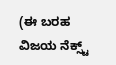(ಈ ಬರಹ ವಿಜಯ ನೆಕ್ಸ್ಟ್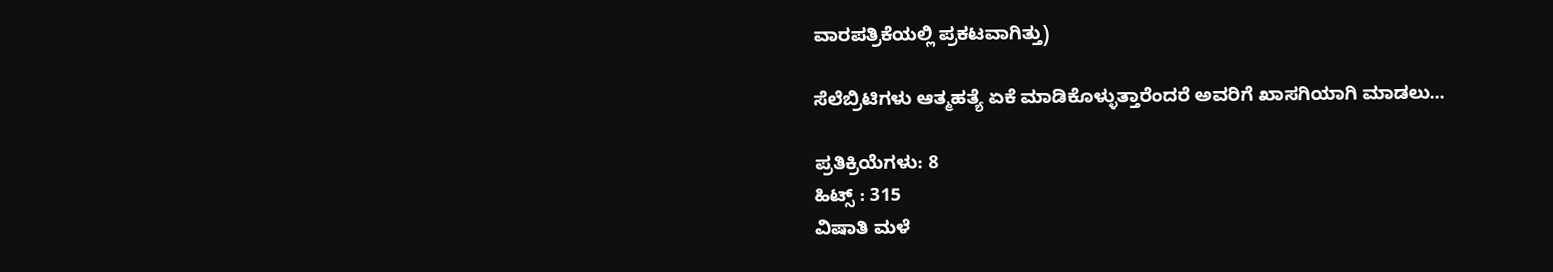ವಾರಪತ್ರಿಕೆಯಲ್ಲಿ ಪ್ರಕಟವಾಗಿತ್ತು)

ಸೆಲೆಬ್ರಿಟಿಗಳು ಆತ್ಮಹತ್ಯೆ ಏಕೆ ಮಾಡಿಕೊಳ್ಳುತ್ತಾರೆಂದರೆ ಅವರಿಗೆ ಖಾಸಗಿಯಾಗಿ ಮಾಡಲು...

ಪ್ರತಿಕ್ರಿಯೆಗಳು: 8
ಹಿಟ್ಸ್ : 315
ವಿಷಾತಿ ಮಳೆ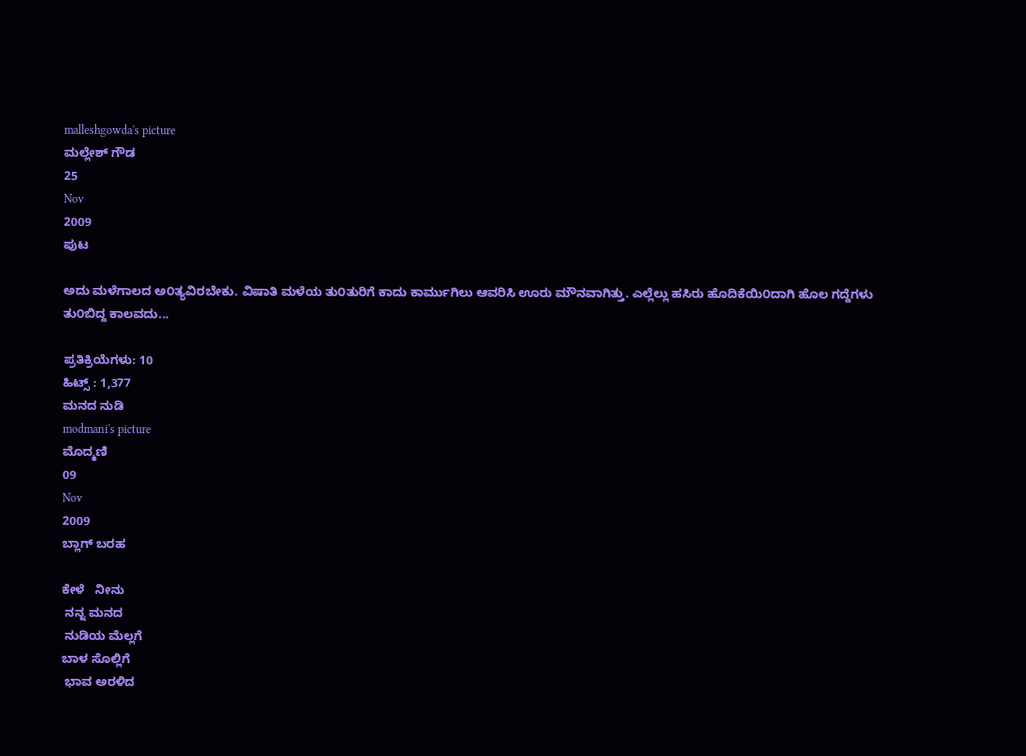malleshgowda's picture
ಮಲ್ಲೇಶ್ ಗೌಡ
25
Nov
2009
ಪುಟ

ಅದು ಮಳೆಗಾಲದ ಅ೦ತ್ಯವಿರಬೇಕು. ವಿಷಾತಿ ಮಳೆಯ ತು೦ತುರಿಗೆ ಕಾದು ಕಾರ್ಮುಗಿಲು ಆವರಿಸಿ ಊರು ಮೌನವಾಗಿತ್ತು. ಎಲ್ಲೆಲ್ಲು ಹಸಿರು ಹೊದಿಕೆಯಿ೦ದಾಗಿ ಹೊಲ ಗದ್ದೆಗಳು ತು೦ಬಿದ್ದ ಕಾಲವದು...

ಪ್ರತಿಕ್ರಿಯೆಗಳು: 10
ಹಿಟ್ಸ್ : 1,377
ಮನದ ನುಡಿ
modmani's picture
ಮೊದ್ಮಣಿ
09
Nov
2009
ಬ್ಲಾಗ್ ಬರಹ

ಕೇಳೆ   ನೀನು
 ನನ್ನ ಮನದ
 ನುಡಿಯ ಮೆಲ್ಲಗೆ
ಬಾಳ ಸೊಲ್ಲಿಗೆ
 ಭಾವ ಅರಳಿದ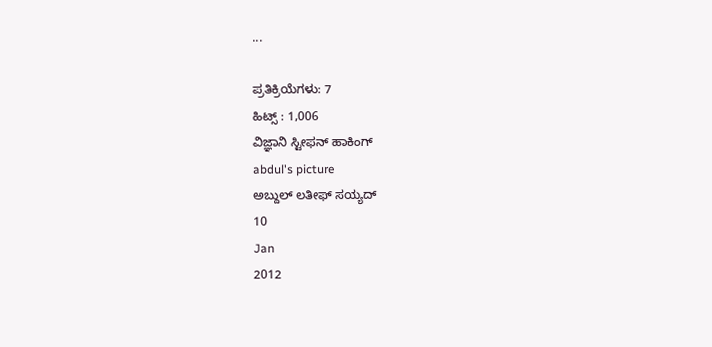...

ಪ್ರತಿಕ್ರಿಯೆಗಳು: 7
ಹಿಟ್ಸ್ : 1,006
ವಿಜ್ಞಾನಿ ಸ್ಟೀಫನ್ ಹಾಕಿಂಗ್
abdul's picture
ಅಬ್ದುಲ್ ಲತೀಫ್ ಸಯ್ಯದ್
10
Jan
2012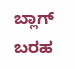ಬ್ಲಾಗ್ ಬರಹ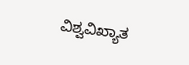ವಿಶ್ವವಿಖ್ಯಾತ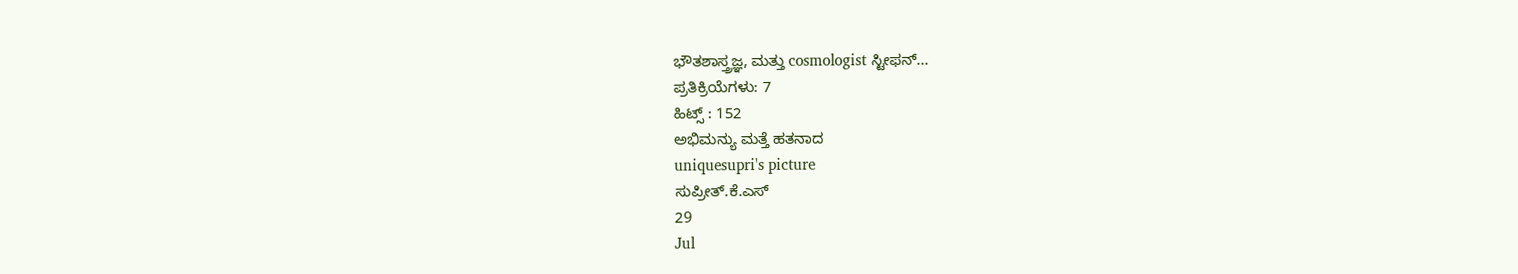ಭೌತಶಾಸ್ತ್ರಜ್ಞ, ಮತ್ತು cosmologist ಸ್ಟೀಫನ್...
ಪ್ರತಿಕ್ರಿಯೆಗಳು: 7
ಹಿಟ್ಸ್ : 152
ಅಭಿಮನ್ಯು ಮತ್ತೆ ಹತನಾದ
uniquesupri's picture
ಸುಪ್ರೀತ್.ಕೆ.ಎಸ್
29
Jul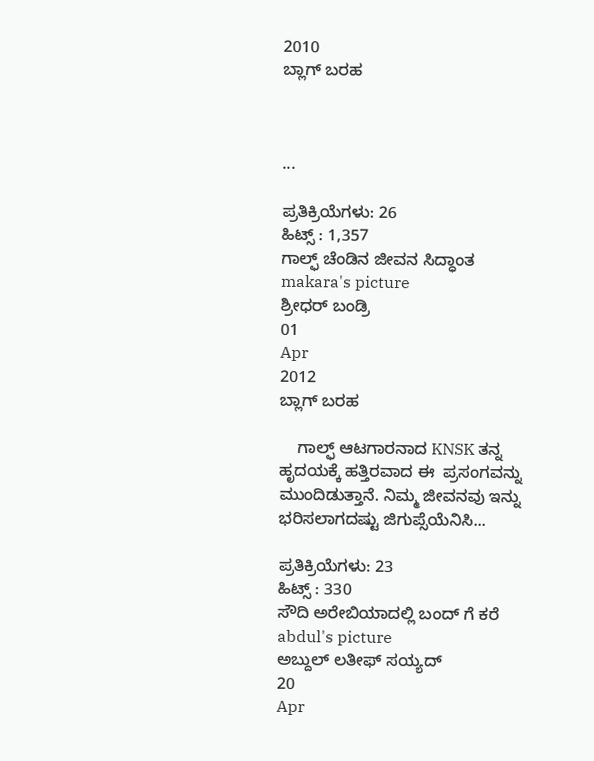2010
ಬ್ಲಾಗ್ ಬರಹ



...

ಪ್ರತಿಕ್ರಿಯೆಗಳು: 26
ಹಿಟ್ಸ್ : 1,357
ಗಾಲ್ಫ್ ಚೆಂಡಿನ ಜೀವನ ಸಿದ್ಧಾಂತ
makara's picture
ಶ್ರೀಧರ್ ಬಂಡ್ರಿ
01
Apr
2012
ಬ್ಲಾಗ್ ಬರಹ

    ಗಾಲ್ಫ್ ಆಟಗಾರನಾದ KNSK ತನ್ನ ಹೃದಯಕ್ಕೆ ಹತ್ತಿರವಾದ ಈ  ಪ್ರಸಂಗವನ್ನು ಮುಂದಿಡುತ್ತಾನೆ. ನಿಮ್ಮ ಜೀವನವು ಇನ್ನು ಭರಿಸಲಾಗದಷ್ಟು ಜಿಗುಪ್ಸೆಯೆನಿಸಿ...

ಪ್ರತಿಕ್ರಿಯೆಗಳು: 23
ಹಿಟ್ಸ್ : 330
ಸೌದಿ ಅರೇಬಿಯಾದಲ್ಲಿ ಬಂದ್ ಗೆ ಕರೆ
abdul's picture
ಅಬ್ದುಲ್ ಲತೀಫ್ ಸಯ್ಯದ್
20
Apr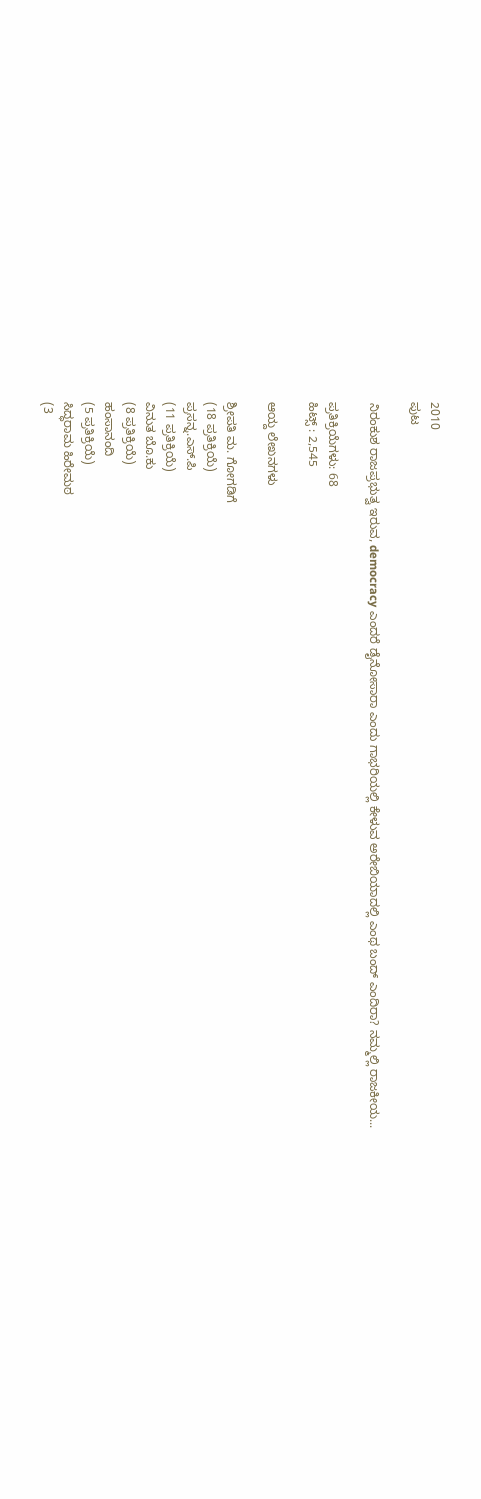2010
ಪುಟ

ನಿರಂಕುಶ ರಾಜಪ್ರಭುತ್ವ ಇರುವ, democracy ಎಂದರೆ ಡೈನೋಸಾರಾ ಎಂದು ಗಾಭರಿಯಲ್ಲಿ ಕೇಳುವ ಅರೇಬಿಯಾದಲ್ಲಿ ಎಂಥ ಬಂದ್ ಎಂದಿರಾ? ನಮ್ಮಲ್ಲಿ ರಾಜಕೀಯ...

ಪ್ರತಿಕ್ರಿಯೆಗಳು: 68
ಹಿಟ್ಸ್ : 2,545

ಆಯ್ದ ಲೇಖನಗಳು

ಶ್ರೀಪತಿ ಮ. ಗೋಗಡಿಗೆ
(18 ಪ್ರತಿಕ್ರಿಯೆ)
ಪ್ರಸನ್ನ.ಎಸ್.ಪಿ
(11 ಪ್ರತಿಕ್ರಿಯೆ)
ವಿನುತ ಬೊ.ಕು
(8 ಪ್ರತಿಕ್ರಿಯೆ)
ಹಂಸಾನಂದಿ
(5 ಪ್ರತಿಕ್ರಿಯೆ)
ಸಿದ್ಧರಾಮ ಹಿರೇಮಠ
(3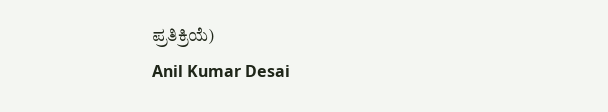ಪ್ರತಿಕ್ರಿಯೆ)
Anil Kumar Desai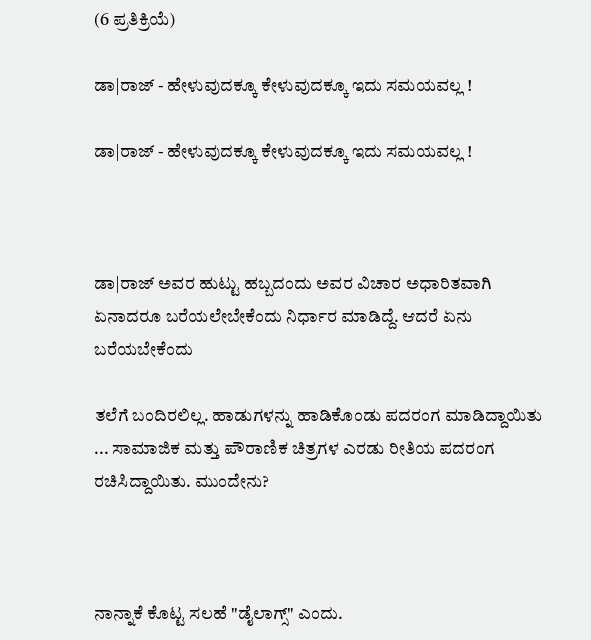(6 ಪ್ರತಿಕ್ರಿಯೆ)

ಡಾ|ರಾಜ್ - ಹೇಳುವುದಕ್ಕೂ ಕೇಳುವುದಕ್ಕೂ ಇದು ಸಮಯವಲ್ಲ !

ಡಾ|ರಾಜ್ - ಹೇಳುವುದಕ್ಕೂ ಕೇಳುವುದಕ್ಕೂ ಇದು ಸಮಯವಲ್ಲ !



ಡಾ|ರಾಜ್ ಅವರ ಹುಟ್ಟು ಹಬ್ಬದಂದು ಅವರ ವಿಚಾರ ಅಧಾರಿತವಾಗಿ ಏನಾದರೂ ಬರೆಯಲೇಬೇಕೆಂದು ನಿರ್ಧಾರ ಮಾಡಿದ್ದೆ. ಆದರೆ ಏನು ಬರೆಯಬೇಕೆಂದು

ತಲೆಗೆ ಬಂದಿರಲಿಲ್ಲ. ಹಾಡುಗಳನ್ನು ಹಾಡಿಕೊಂಡು ಪದರಂಗ ಮಾಡಿದ್ದಾಯಿತು ... ಸಾಮಾಜಿಕ ಮತ್ತು ಪೌರಾಣಿಕ ಚಿತ್ರಗಳ ಎರಡು ರೀತಿಯ ಪದರಂಗ ರಚಿಸಿದ್ದಾಯಿತು. ಮುಂದೇನು?



ನಾನ್ನಾಕೆ ಕೊಟ್ಟ ಸಲಹೆ "ಡೈಲಾಗ್ಸ್" ಎಂದು.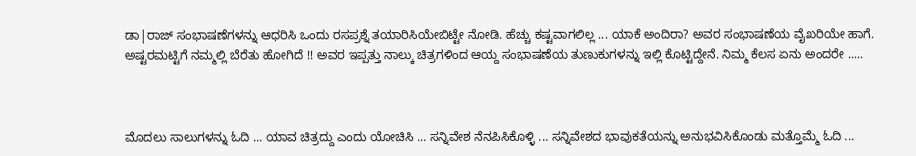ಡಾ|ರಾಜ್ ಸಂಭಾಷಣೆಗಳನ್ನು ಆಧರಿಸಿ ಒಂದು ರಸಪ್ರಶ್ನೆ ತಯಾರಿಸಿಯೇಬಿಟ್ಟೇ ನೋಡಿ. ಹೆಚ್ಚು ಕಷ್ಟವಾಗಲಿಲ್ಲ ... ಯಾಕೆ ಅಂದಿರಾ? ಅವರ ಸಂಭಾಷಣೆಯ ವೈಖರಿಯೇ ಹಾಗೆ. ಅಷ್ಟರಮಟ್ಟಿಗೆ ನಮ್ಮಲ್ಲಿ ಬೆರೆತು ಹೋಗಿದೆ !! ಅವರ ಇಪ್ಪತ್ತು ನಾಲ್ಕು ಚಿತ್ರಗಳಿಂದ ಆಯ್ದ ಸಂಭಾಷಣೆಯ ತುಣುಕುಗಳನ್ನು ಇಲ್ಲಿ ಕೊಟ್ಟಿದ್ದೇನೆ. ನಿಮ್ಮ ಕೆಲಸ ಏನು ಅಂದರೇ .....



ಮೊದಲು ಸಾಲುಗಳನ್ನು ಓದಿ ... ಯಾವ ಚಿತ್ರದ್ದು ಎಂದು ಯೋಚಿಸಿ ... ಸನ್ನಿವೇಶ ನೆನಪಿಸಿಕೊಳ್ಳಿ ... ಸನ್ನಿವೇಶದ ಭಾವುಕತೆಯನ್ನು ಅನುಭವಿಸಿಕೊಂಡು ಮತ್ತೊಮ್ಮೆ ಓದಿ ...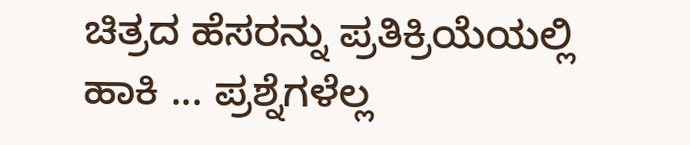ಚಿತ್ರದ ಹೆಸರನ್ನು ಪ್ರತಿಕ್ರಿಯೆಯಲ್ಲಿ ಹಾಕಿ ... ಪ್ರಶ್ನೆಗಳೆಲ್ಲ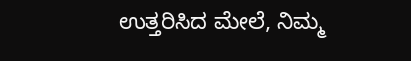ಉತ್ತರಿಸಿದ ಮೇಲೆ, ನಿಮ್ಮ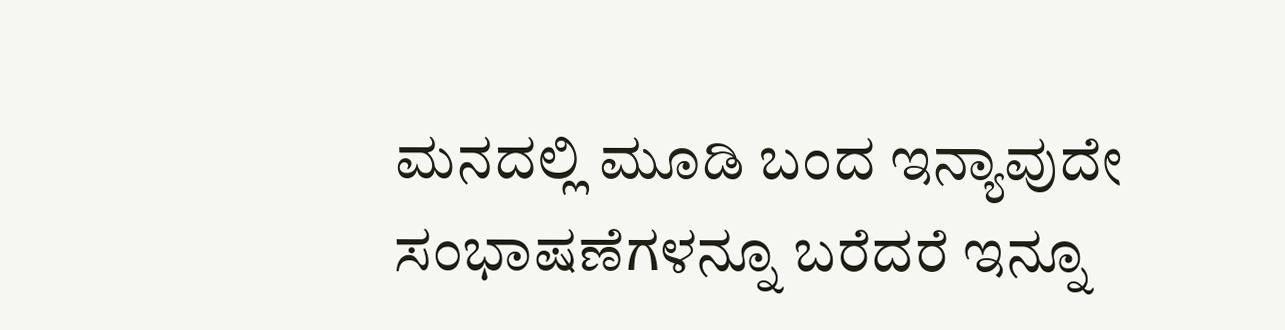ಮನದಲ್ಲಿ ಮೂಡಿ ಬಂದ ಇನ್ಯಾವುದೇ ಸಂಭಾಷಣೆಗಳನ್ನೂ ಬರೆದರೆ ಇನ್ನೂ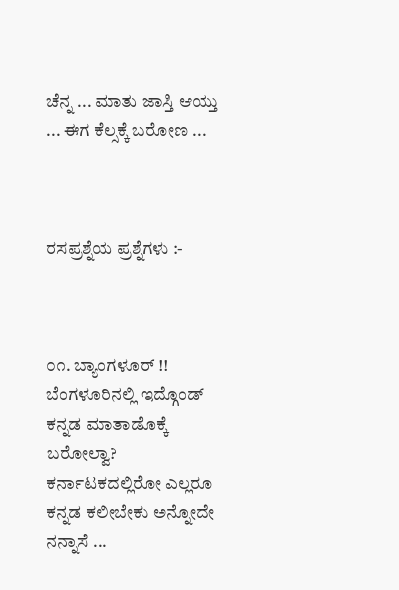ಚೆನ್ನ ... ಮಾತು ಜಾಸ್ತಿ ಆಯ್ತು ... ಈಗ ಕೆಲ್ಸಕ್ಕೆ ಬರೋಣ ...



ರಸಪ್ರಶ್ನೆಯ ಪ್ರಶ್ನೆಗಳು :-



೦೧. ಬ್ಯಾಂಗಳೂರ್ !! ಬೆಂಗಳೂರಿನಲ್ಲಿ ಇದ್ಗೊಂಡ್ ಕನ್ನಡ ಮಾತಾಡೊಕ್ಕೆ ಬರೋಲ್ವಾ? ಕರ್ನಾಟಕದಲ್ಲಿರೋ ಎಲ್ಲರೂ ಕನ್ನಡ ಕಲೀಬೇಕು ಅನ್ನೋದೇ ನನ್ನಾಸೆ ...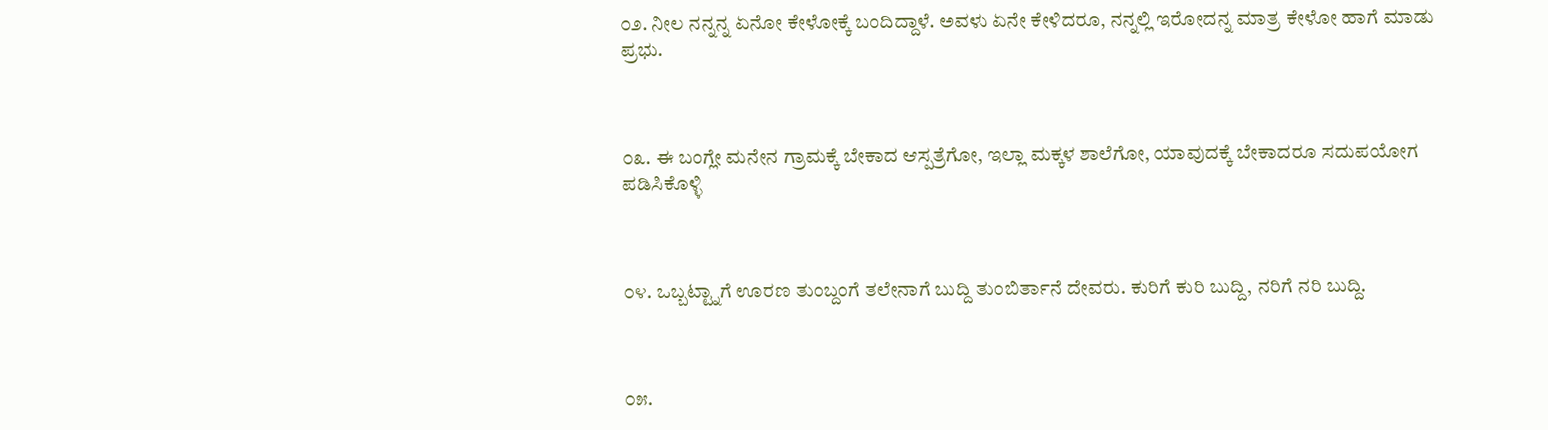೦೨. ನೀಲ ನನ್ನನ್ನ ಏನೋ ಕೇಳೋಕ್ಕೆ ಬಂದಿದ್ದಾಳೆ. ಅವಳು ಏನೇ ಕೇಳಿದರೂ, ನನ್ನಲ್ಲಿ ಇರೋದನ್ನ ಮಾತ್ರ ಕೇಳೋ ಹಾಗೆ ಮಾಡು ಪ್ರಭು.



೦೩. ಈ ಬಂಗ್ಲೇ ಮನೇನ ಗ್ರಾಮಕ್ಕೆ ಬೇಕಾದ ಆಸ್ಪತ್ರೆಗೋ, ಇಲ್ಲಾ ಮಕ್ಕಳ ಶಾಲೆಗೋ, ಯಾವುದಕ್ಕೆ ಬೇಕಾದರೂ ಸದುಪಯೋಗ ಪಡಿಸಿಕೊಳ್ಳಿ



೦೪. ಒಬ್ಬಟ್ಟ್ನಾಗೆ ಊರಣ ತುಂಬ್ದಂಗೆ ತಲೇನಾಗೆ ಬುದ್ದಿ ತುಂಬಿರ್ತಾನೆ ದೇವರು. ಕುರಿಗೆ ಕುರಿ ಬುದ್ದಿ, ನರಿಗೆ ನರಿ ಬುದ್ದಿ.



೦೫.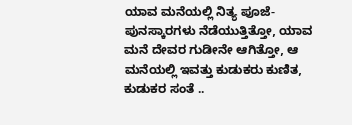ಯಾವ ಮನೆಯಲ್ಲಿ ನಿತ್ಯ ಪೂಜೆ-ಪುನಸ್ಕಾರಗಳು ನೆಡೆಯುತ್ತಿತ್ತೋ, ಯಾವ ಮನೆ ದೇವರ ಗುಡೀನೇ ಆಗಿತ್ತೋ, ಆ ಮನೆಯಲ್ಲಿ ಇವತ್ತು ಕುಡುಕರು ಕುಣಿತ, ಕುಡುಕರ ಸಂತೆ ..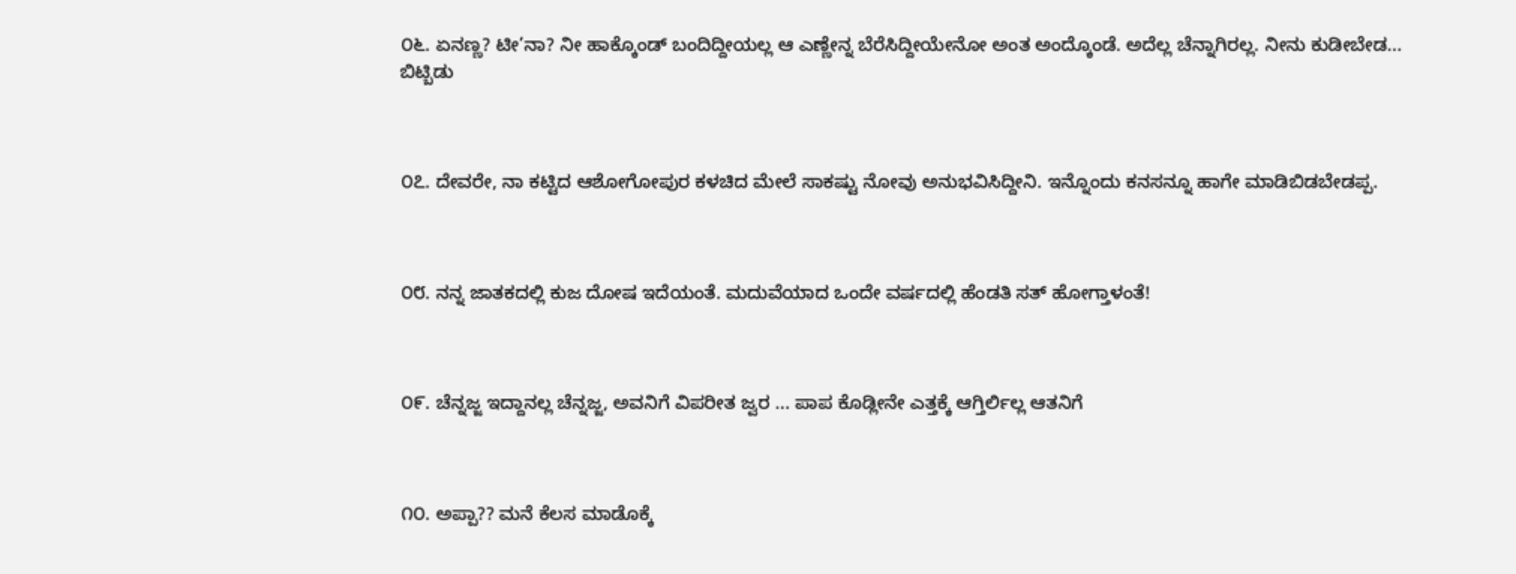೦೬. ಏನಣ್ಣ? ಟೀ’ನಾ? ನೀ ಹಾಕ್ಕೊಂಡ್ ಬಂದಿದ್ದೀಯಲ್ಲ ಆ ಎಣ್ಣೇನ್ನ ಬೆರೆಸಿದ್ದೀಯೇನೋ ಅಂತ ಅಂದ್ಕೊಂಡೆ. ಅದೆಲ್ಲ ಚೆನ್ನಾಗಿರಲ್ಲ. ನೀನು ಕುಡೀಬೇಡ... ಬಿಟ್ಬಿಡು



೦೭. ದೇವರೇ, ನಾ ಕಟ್ಟಿದ ಆಶೋಗೋಪುರ ಕಳಚಿದ ಮೇಲೆ ಸಾಕಷ್ಟು ನೋವು ಅನುಭವಿಸಿದ್ದೀನಿ. ಇನ್ನೊಂದು ಕನಸನ್ನೂ ಹಾಗೇ ಮಾಡಿಬಿಡಬೇಡಪ್ಪ.



೦೮. ನನ್ನ ಜಾತಕದಲ್ಲಿ ಕುಜ ದೋಷ ಇದೆಯಂತೆ. ಮದುವೆಯಾದ ಒಂದೇ ವರ್ಷದಲ್ಲಿ ಹೆಂಡತಿ ಸತ್ ಹೋಗ್ತಾಳಂತೆ!



೦೯. ಚೆನ್ನಜ್ಜ ಇದ್ದಾನಲ್ಲ ಚೆನ್ನಜ್ಜ, ಅವನಿಗೆ ವಿಪರೀತ ಜ್ವರ ... ಪಾಪ ಕೊಡ್ಲೀನೇ ಎತ್ತಕ್ಕೆ ಆಗ್ತಿರ್ಲಿಲ್ಲ ಆತನಿಗೆ



೧೦. ಅಪ್ಪಾ?? ಮನೆ ಕೆಲಸ ಮಾಡೊಕ್ಕೆ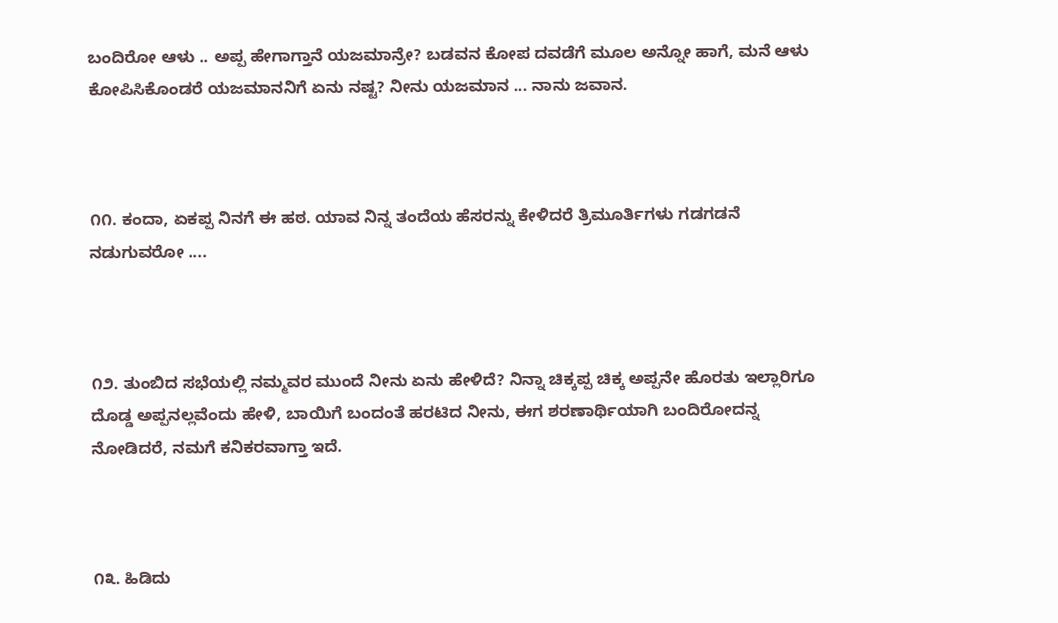ಬಂದಿರೋ ಆಳು .. ಅಪ್ಪ ಹೇಗಾಗ್ತಾನೆ ಯಜಮಾನ್ರೇ? ಬಡವನ ಕೋಪ ದವಡೆಗೆ ಮೂಲ ಅನ್ನೋ ಹಾಗೆ, ಮನೆ ಆಳು ಕೋಪಿಸಿಕೊಂಡರೆ ಯಜಮಾನನಿಗೆ ಏನು ನಷ್ಟ? ನೀನು ಯಜಮಾನ ... ನಾನು ಜವಾನ.



೧೧. ಕಂದಾ, ಏಕಪ್ಪ ನಿನಗೆ ಈ ಹಠ. ಯಾವ ನಿನ್ನ ತಂದೆಯ ಹೆಸರನ್ನು ಕೇಳಿದರೆ ತ್ರಿಮೂರ್ತಿಗಳು ಗಡಗಡನೆ ನಡುಗುವರೋ ....



೧೨. ತುಂಬಿದ ಸಭೆಯಲ್ಲಿ ನಮ್ಮವರ ಮುಂದೆ ನೀನು ಏನು ಹೇಳಿದೆ? ನಿನ್ನಾ ಚಿಕ್ಕಪ್ಪ ಚಿಕ್ಕ ಅಪ್ಪನೇ ಹೊರತು ಇಲ್ಲಾರಿಗೂ ದೊಡ್ಡ ಅಪ್ಪನಲ್ಲವೆಂದು ಹೇಳಿ, ಬಾಯಿಗೆ ಬಂದಂತೆ ಹರಟಿದ ನೀನು, ಈಗ ಶರಣಾರ್ಥಿಯಾಗಿ ಬಂದಿರೋದನ್ನ ನೋಡಿದರೆ, ನಮಗೆ ಕನಿಕರವಾಗ್ತಾ ಇದೆ.



೧೩. ಹಿಡಿದು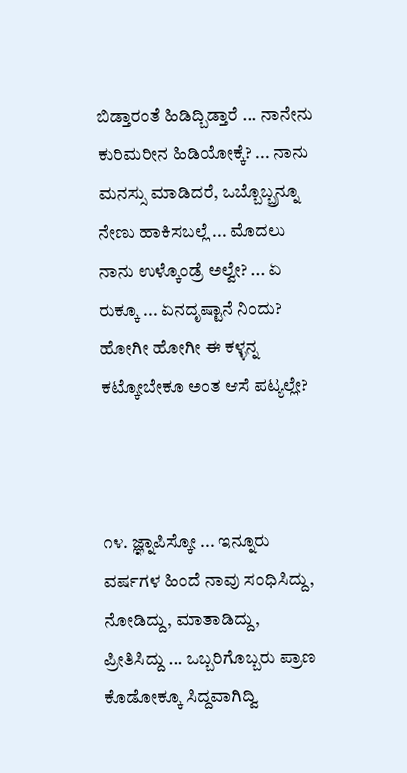ಬಿಡ್ತಾರಂತೆ ಹಿಡಿದ್ಬಿಡ್ತಾರೆ ... ನಾನೇನು ಕುರಿಮರೀನ ಹಿಡಿಯೋಕ್ಕೆ? ... ನಾನು ಮನಸ್ಸು ಮಾಡಿದರೆ, ಒಬ್ಬೊಬ್ಬ್ರನ್ನೂ ನೇಣು ಹಾಕಿಸಬಲ್ಲೆ ... ಮೊದಲು ನಾನು ಉಳ್ಕೊಂಡ್ರೆ ಅಲ್ವೇ? ... ಏ ರುಕ್ಕೂ ... ಏನದೃಷ್ಟಾನೆ ನಿಂದು? ಹೋಗೀ ಹೋಗೀ ಈ ಕಳ್ಳನ್ನ ಕಟ್ಕೋಬೇಕೂ ಅಂತ ಆಸೆ ಪಟ್ಯಲ್ಲೇ?



೧೪. ಜ್ಞ್ನಾಪಿಸ್ಕೋ ... ಇನ್ನೂರು ವರ್ಷಗಳ ಹಿಂದೆ ನಾವು ಸಂಧಿಸಿದ್ದು, ನೋಡಿದ್ದು, ಮಾತಾಡಿದ್ದು, ಪ್ರೀತಿಸಿದ್ದು ... ಒಬ್ಬರಿಗೊಬ್ಬರು ಪ್ರಾಣ ಕೊಡೋಕ್ಕೂ ಸಿದ್ದವಾಗಿದ್ವಿ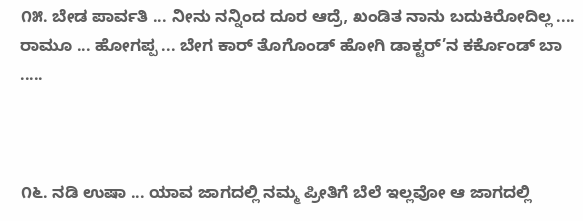೧೫. ಬೇಡ ಪಾರ್ವತಿ ... ನೀನು ನನ್ನಿಂದ ದೂರ ಆದ್ರೆ, ಖಂಡಿತ ನಾನು ಬದುಕಿರೋದಿಲ್ಲ .... ರಾಮೂ ... ಹೋಗಪ್ಪ ... ಬೇಗ ಕಾರ್ ತೊಗೊಂಡ್ ಹೋಗಿ ಡಾಕ್ಟರ್’ನ ಕರ್ಕೊಂಡ್ ಬಾ .....



೧೬. ನಡಿ ಉಷಾ ... ಯಾವ ಜಾಗದಲ್ಲಿ ನಮ್ಮ ಪ್ರೀತಿಗೆ ಬೆಲೆ ಇಲ್ಲವೋ ಆ ಜಾಗದಲ್ಲಿ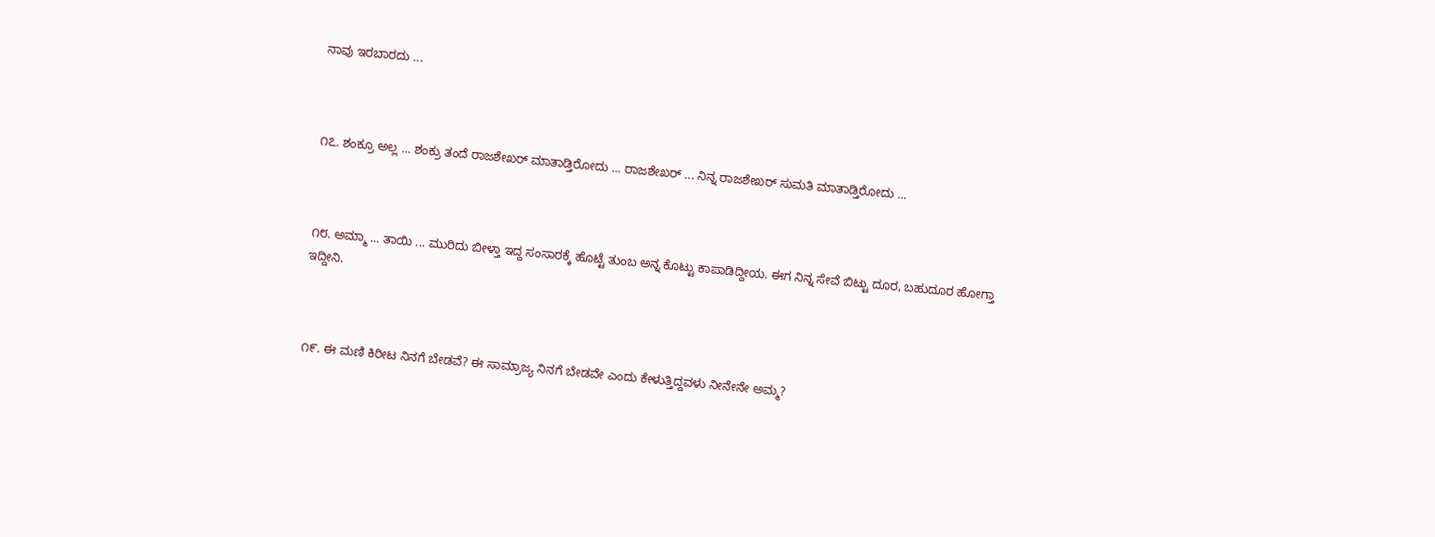ನಾವು ಇರಬಾರದು ...



೧೭. ಶಂಕ್ರೂ ಅಲ್ಲ ... ಶಂಕ್ರು ತಂದೆ ರಾಜಶೇಖರ್ ಮಾತಾಡ್ತಿರೋದು ... ರಾಜಶೇಖರ್ ... ನಿನ್ನ ರಾಜಶೇಖರ್ ಸುಮತಿ ಮಾತಾಡ್ತಿರೋದು ...



೧೮. ಅಮ್ಮಾ ... ತಾಯಿ ... ಮುರಿದು ಬೀಳ್ತಾ ಇದ್ದ ಸಂಸಾರಕ್ಕೆ ಹೊಟ್ಟೆ ತುಂಬ ಅನ್ನ ಕೊಟ್ಟು ಕಾಪಾಡಿದ್ದೀಯ. ಈಗ ನಿನ್ನ ಸೇವೆ ಬಿಟ್ಟು ದೂರ, ಬಹುದೂರ ಹೋಗ್ತಾ ಇದ್ದೀನಿ.



೧೯. ಈ ಮಣಿ ಕಿರೀಟ ನಿನಗೆ ಬೇಡವೆ? ಈ ಸಾಮ್ರಾಜ್ಯ ನಿನಗೆ ಬೇಡವೇ ಎಂದು ಕೇಳುತ್ತಿದ್ದವಳು ನೀನೇನೇ ಅಮ್ಮ?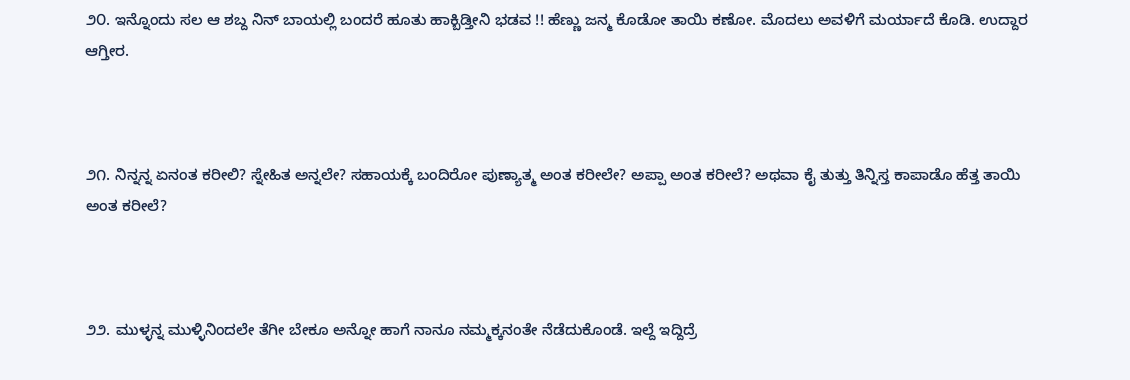೨೦. ಇನ್ನೊಂದು ಸಲ ಆ ಶಬ್ದ ನಿನ್ ಬಾಯಲ್ಲಿ ಬಂದರೆ ಹೂತು ಹಾಕ್ಬಿಡ್ತೀನಿ ಭಡವ !! ಹೆಣ್ಣು ಜನ್ಮ ಕೊಡೋ ತಾಯಿ ಕಣೋ. ಮೊದಲು ಅವಳಿಗೆ ಮರ್ಯಾದೆ ಕೊಡಿ. ಉದ್ದಾರ ಆಗ್ತೀರ.



೨೧. ನಿನ್ನನ್ನ ಏನಂತ ಕರೀಲಿ? ಸ್ನೇಹಿತ ಅನ್ನಲೇ? ಸಹಾಯಕ್ಕೆ ಬಂದಿರೋ ಪುಣ್ಯಾತ್ಮ ಅಂತ ಕರೀಲೇ? ಅಪ್ಪಾ ಅಂತ ಕರೀಲೆ? ಅಥವಾ ಕೈ ತುತ್ತು ತಿನ್ನಿಸ್ತ ಕಾಪಾಡೊ ಹೆತ್ತ ತಾಯಿ ಅಂತ ಕರೀಲೆ?



೨೨. ಮುಳ್ಳನ್ನ ಮುಳ್ಳಿನಿಂದಲೇ ತೆಗೀ ಬೇಕೂ ಅನ್ನೋ ಹಾಗೆ ನಾನೂ ನಮ್ಮಕ್ಕನಂತೇ ನೆಡೆದುಕೊಂಡೆ. ಇಲ್ದೆ ಇದ್ದಿದ್ರೆ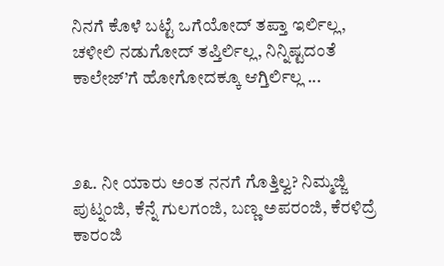ನಿನಗೆ ಕೊಳೆ ಬಟ್ಟೆ ಒಗೆಯೋದ್ ತಪ್ತಾ ಇರ್ಲಿಲ್ಲ, ಚಳೀಲಿ ನಡುಗೋದ್ ತಪ್ತಿರ್ಲಿಲ್ಲ, ನಿನ್ನಿಷ್ಟದಂತೆ ಕಾಲೇಜ್’ಗೆ ಹೋಗೋದಕ್ಕೂ ಆಗ್ತಿರ್ಲಿಲ್ಲ ...



೨೩. ನೀ ಯಾರು ಅಂತ ನನಗೆ ಗೊತ್ತಿಲ್ವ? ನಿಮ್ಮಜ್ಜಿ ಪುಟ್ನಂಜಿ, ಕೆನ್ನೆ ಗುಲಗಂಜಿ, ಬಣ್ಣ ಅಪರಂಜಿ, ಕೆರಳಿದ್ರೆ ಕಾರಂಜಿ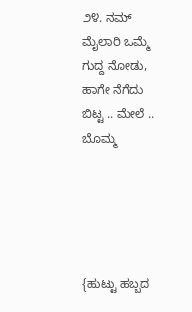೨೪. ನಮ್ ಮೈಲಾರಿ ಒಮ್ಮೆ ಗುದ್ದ ನೋಡು, ಹಾಗೇ ನೆಗೆದು ಬಿಟ್ಟ .. ಮೇಲೆ .. ಬೊಮ್ಮ





{ಹುಟ್ಟು ಹಬ್ಬದ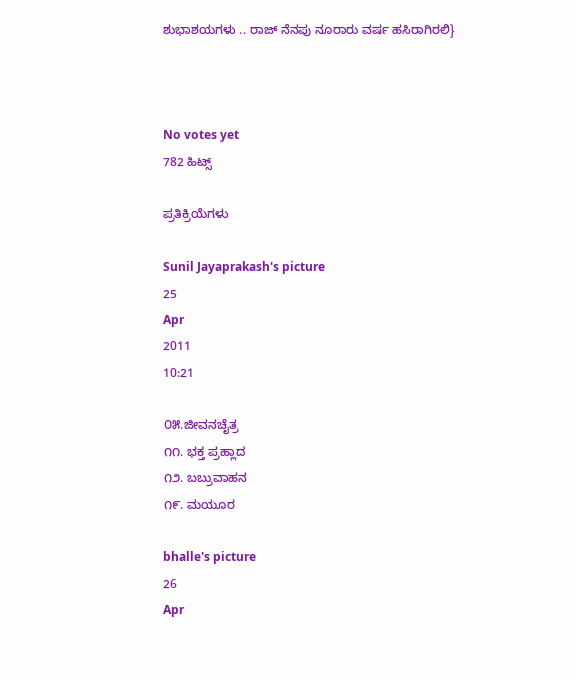ಶುಭಾಶಯಗಳು .. ರಾಜ್ ನೆನಪು ನೂರಾರು ವರ್ಷ ಹಸಿರಾಗಿರಲಿ}



No votes yet
782 ಹಿಟ್ಸ್

ಪ್ರತಿಕ್ರಿಯೆಗಳು

Sunil Jayaprakash's picture
25
Apr
2011
10:21

೦೫.ಜೀವನಚೈತ್ರ
೧೧. ಭಕ್ತ ಪ್ರಹ್ಲಾದ
೧೨. ಬಬ್ರುವಾಹನ
೧೯. ಮಯೂರ

bhalle's picture
26
Apr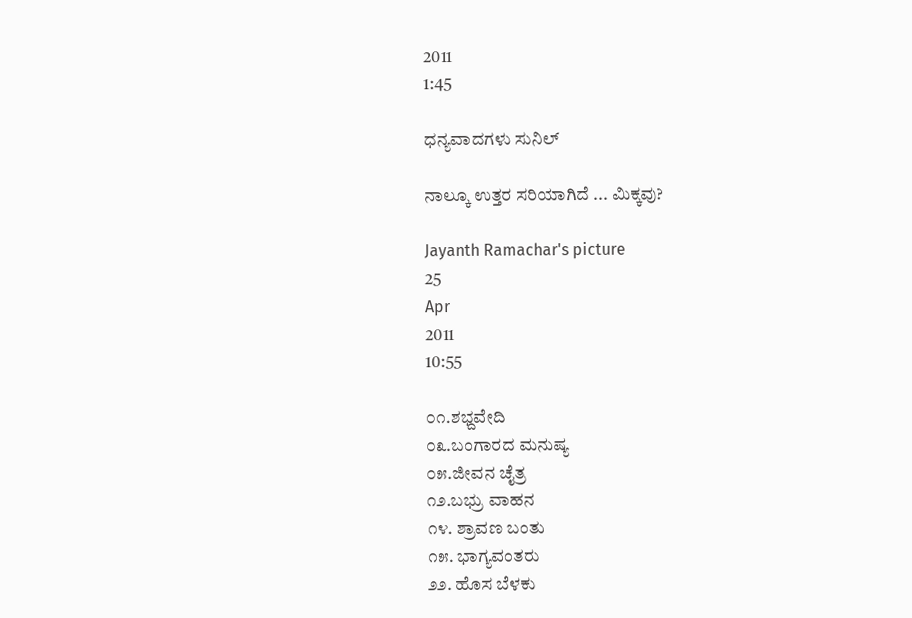2011
1:45

ಧನ್ಯವಾದಗಳು ಸುನಿಲ್

ನಾಲ್ಕೂ ಉತ್ತರ ಸರಿಯಾಗಿದೆ ... ಮಿಕ್ಕವು?

Jayanth Ramachar's picture
25
Apr
2011
10:55

೦೧.ಶಭ್ದವೇದಿ
೦೩.ಬಂಗಾರದ ಮನುಷ್ಯ
೦೫.ಜೀವನ ಚೈತ್ರ
೧೨.ಬಭ್ರು ವಾಹನ
೧೪. ಶ್ರಾವಣ ಬಂತು
೧೫. ಭಾಗ್ಯವಂತರು
೨೨. ಹೊಸ ಬೆಳಕು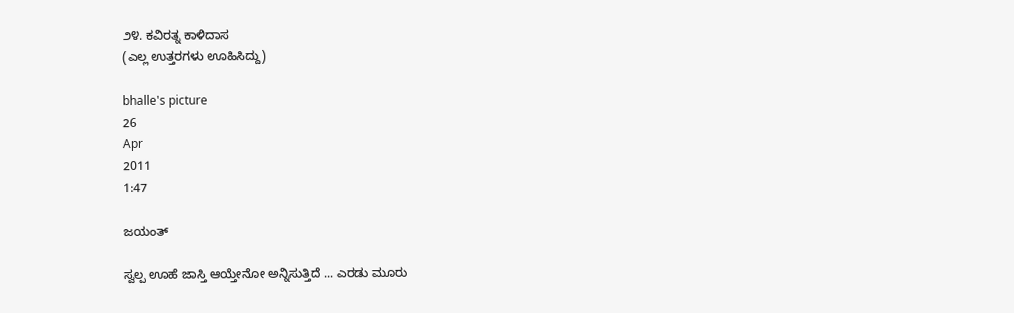೨೪. ಕವಿರತ್ನ ಕಾಳಿದಾಸ
(ಎಲ್ಲ ಉತ್ತರಗಳು ಊಹಿಸಿದ್ದು)

bhalle's picture
26
Apr
2011
1:47

ಜಯಂತ್

ಸ್ವಲ್ಪ ಊಹೆ ಜಾಸ್ತಿ ಆಯ್ತೇನೋ ಅನ್ನಿಸುತ್ತಿದೆ ... ಎರಡು ಮೂರು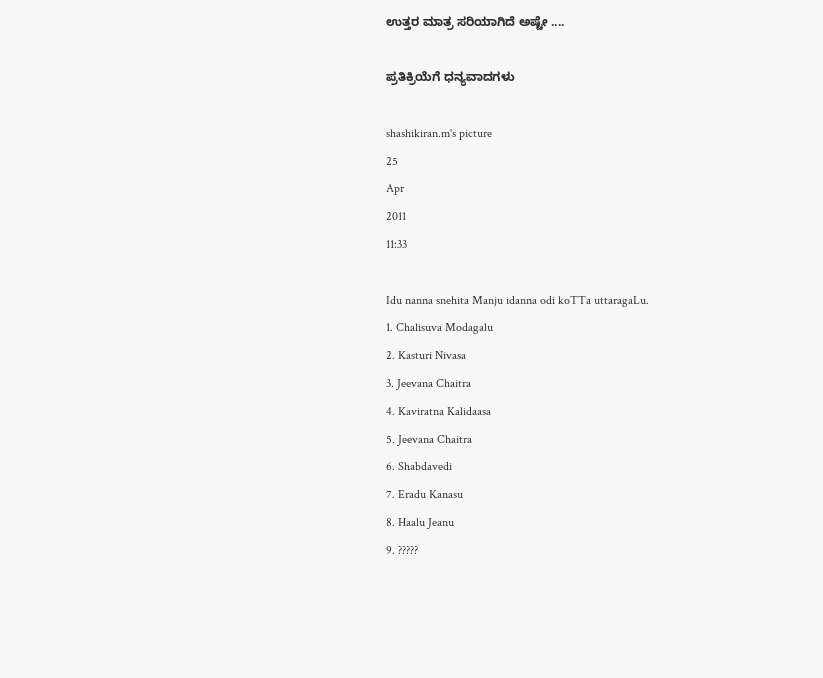ಉತ್ತರ ಮಾತ್ರ ಸರಿಯಾಗಿದೆ ಅಷ್ಟೇ ....

ಪ್ರತಿಕ್ರಿಯೆಗೆ ಧನ್ಯವಾದಗಳು

shashikiran.m's picture
25
Apr
2011
11:33

Idu nanna snehita Manju idanna odi koTTa uttaragaLu.
1. Chalisuva Modagalu
2. Kasturi Nivasa
3. Jeevana Chaitra
4. Kaviratna Kalidaasa
5. Jeevana Chaitra
6. Shabdavedi
7. Eradu Kanasu
8. Haalu Jeanu
9. ?????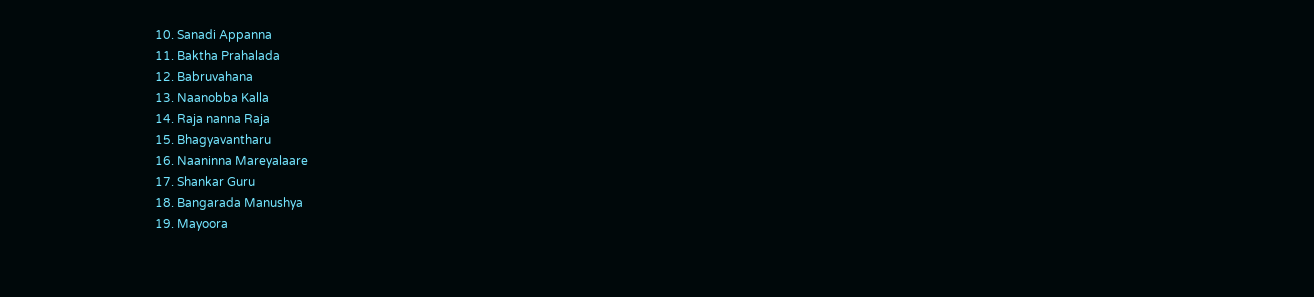10. Sanadi Appanna
11. Baktha Prahalada
12. Babruvahana
13. Naanobba Kalla
14. Raja nanna Raja
15. Bhagyavantharu
16. Naaninna Mareyalaare
17. Shankar Guru
18. Bangarada Manushya
19. Mayoora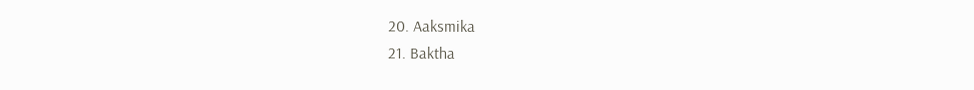20. Aaksmika
21. Baktha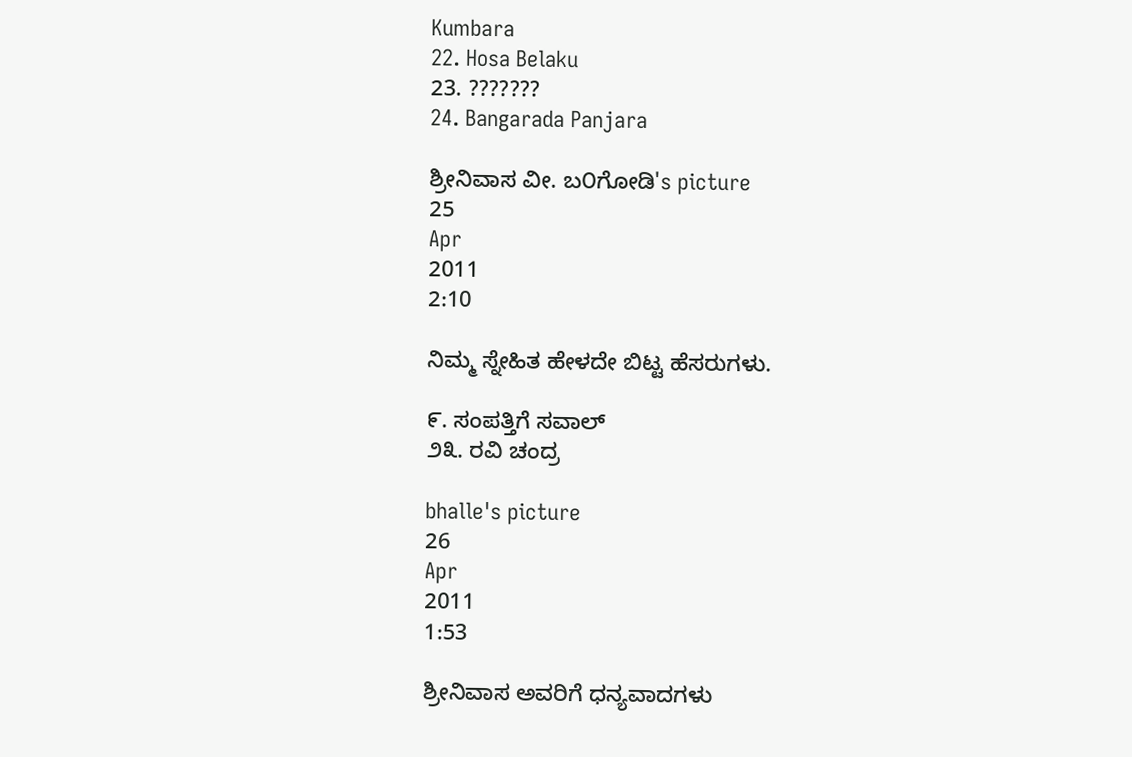Kumbara
22. Hosa Belaku
23. ???????
24. Bangarada Panjara

ಶ್ರೀನಿವಾಸ ವೀ. ಬ೦ಗೋಡಿ's picture
25
Apr
2011
2:10

ನಿಮ್ಮ ಸ್ನೇಹಿತ ಹೇಳದೇ ಬಿಟ್ಟ ಹೆಸರುಗಳು.

೯. ಸಂಪತ್ತಿಗೆ ಸವಾಲ್
೨೩. ರವಿ ಚಂದ್ರ

bhalle's picture
26
Apr
2011
1:53

ಶ್ರೀನಿವಾಸ ಅವರಿಗೆ ಧನ್ಯವಾದಗಳು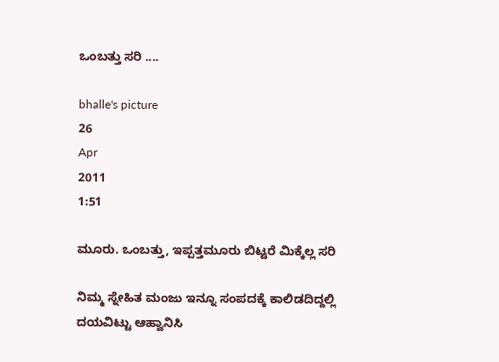ಒಂಬತ್ತು ಸರಿ ....

bhalle's picture
26
Apr
2011
1:51

ಮೂರು. ಒಂಬತ್ತು, ಇಪ್ಪತ್ತಮೂರು ಬಿಟ್ಟರೆ ಮಿಕ್ಕೆಲ್ಲ ಸರಿ

ನಿಮ್ಮ ಸ್ನೇಹಿತ ಮಂಜು ಇನ್ನೂ ಸಂಪದಕ್ಕೆ ಕಾಲಿಡದಿದ್ದಲ್ಲಿ ದಯವಿಟ್ಟು ಆಹ್ವಾನಿಸಿ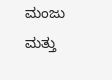ಮಂಜು ಮತ್ತು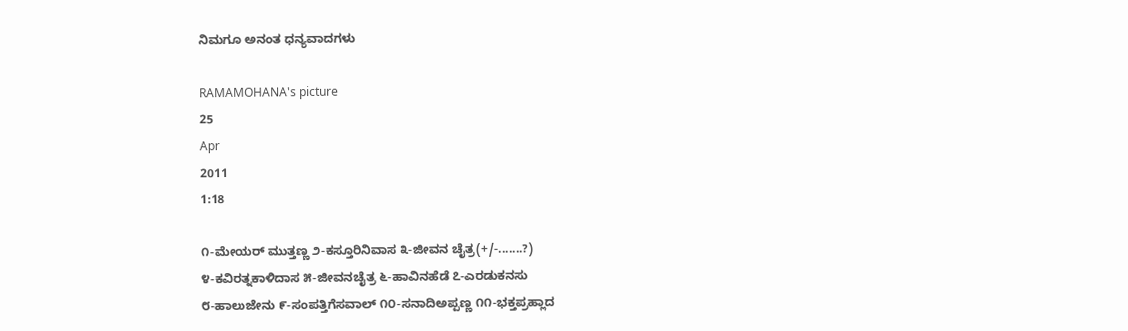ನಿಮಗೂ ಅನಂತ ಧನ್ಯವಾದಗಳು

RAMAMOHANA's picture
25
Apr
2011
1:18

೧-ಮೇಯರ್ ಮುತ್ತಣ್ಣ ೨-ಕಸ್ತೂರಿನಿವಾಸ ೩-ಜೀವನ ಚೈತ್ರ(+/-.......?)
೪-ಕವಿರತ್ನಕಾಳಿದಾಸ ೫-ಜೀವನಚೈತ್ರ ೬-ಹಾವಿನಹೆಡೆ ೭-ಎರಡುಕನಸು
೮-ಹಾಲುಜೇನು ೯-ಸಂಪತ್ತಿಗೆಸವಾಲ್ ೧೦-ಸನಾದಿಅಪ್ಪಣ್ಣ ೧೧-ಭಕ್ತಪ್ರಹ್ಲಾದ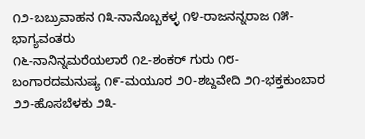೧೨-ಬಬ್ರುವಾಹನ ೧೩-ನಾನೊಬ್ಬಕಳ್ಳ ೧೪-ರಾಜನನ್ನರಾಜ ೧೫-ಭಾಗ್ಯವಂತರು
೧೬-ನಾನಿನ್ನಮರೆಯಲಾರೆ ೧೭-ಶಂಕರ್ ಗುರು ೧೮-ಬಂಗಾರದಮನುಷ್ಯ ೧೯-ಮಯೂರ ೨೦-ಶಬ್ದವೇದಿ ೨೧-ಭಕ್ತಕುಂಬಾರ ೨೨-ಹೊಸಬೆಳಕು ೨೩-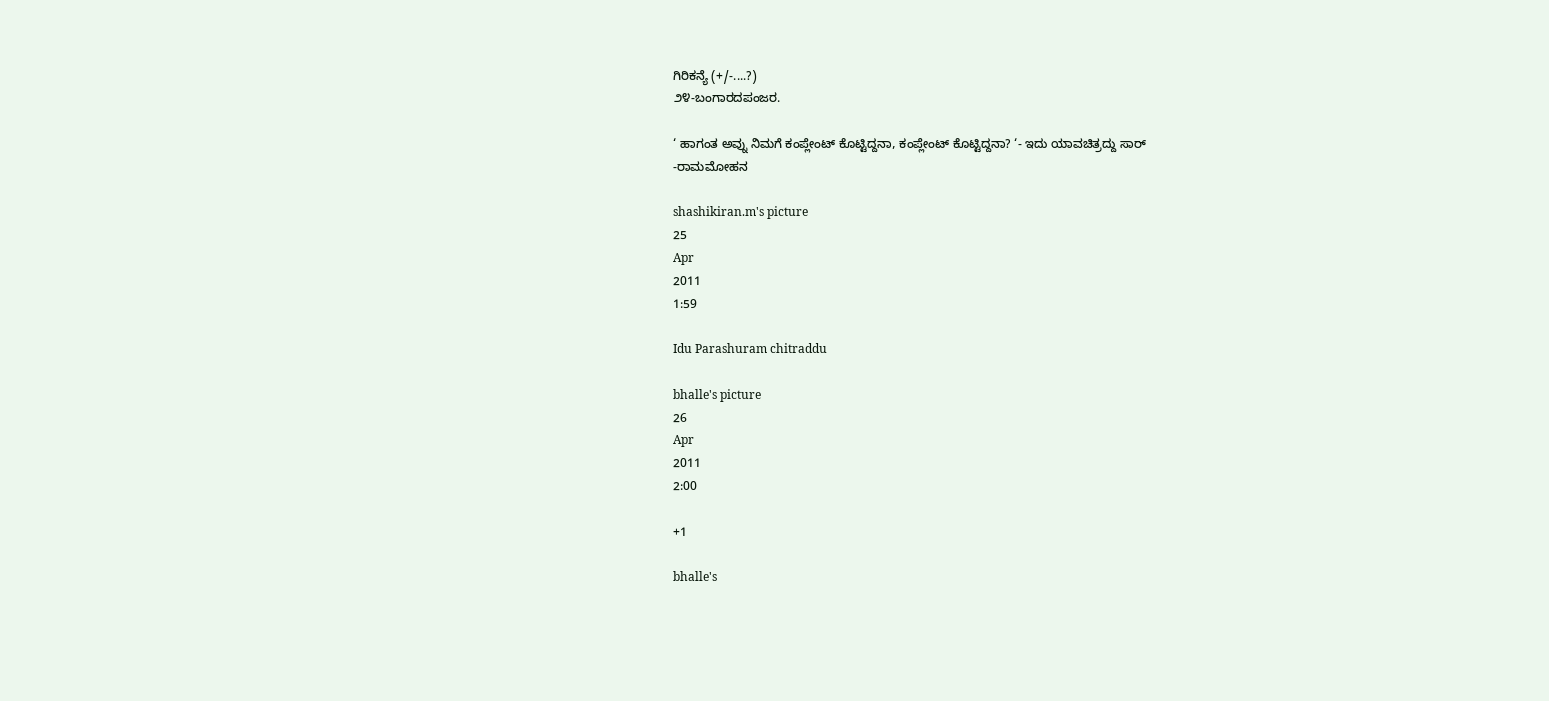ಗಿರಿಕನ್ಯೆ (+/-....?)
೨೪-ಬಂಗಾರದಪಂಜರ.

‘ ಹಾಗಂತ ಅವ್ನು ನಿಮಗೆ ಕಂಪ್ಲೇಂಟ್ ಕೊಟ್ಟಿದ್ದನಾ, ಕಂಪ್ಲೇಂಟ್ ಕೊಟ್ಟಿದ್ದನಾ? ‘- ಇದು ಯಾವಚಿತ್ರದ್ದು ಸಾರ್
-ರಾಮಮೋಹನ

shashikiran.m's picture
25
Apr
2011
1:59

Idu Parashuram chitraddu

bhalle's picture
26
Apr
2011
2:00

+1

bhalle's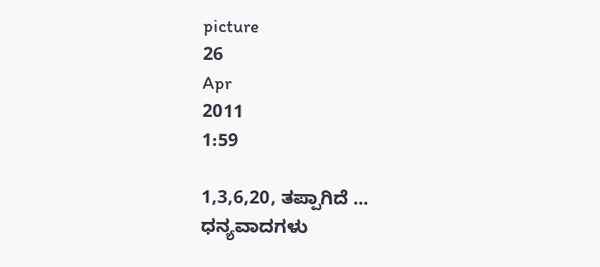picture
26
Apr
2011
1:59

1,3,6,20, ತಪ್ಪಾಗಿದೆ ...
ಧನ್ಯವಾದಗಳು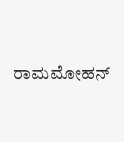ರಾಮಮೋಹನ್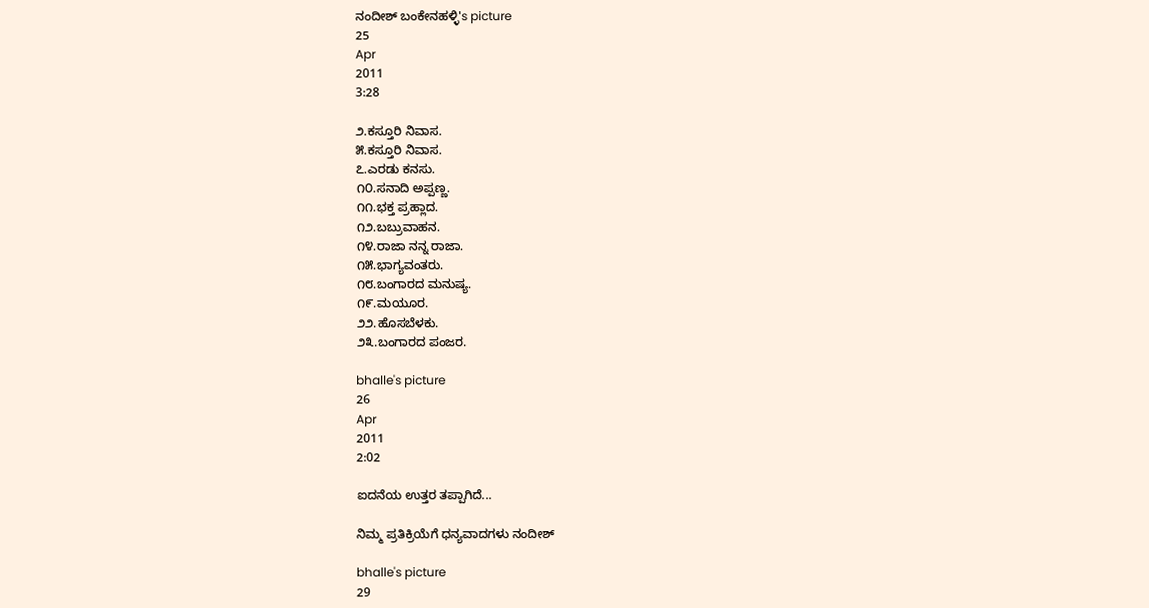ನಂದೀಶ್ ಬಂಕೇನಹಳ್ಳಿ's picture
25
Apr
2011
3:28

೨.ಕಸ್ತೂರಿ ನಿವಾಸ.
೫.ಕಸ್ತೂರಿ ನಿವಾಸ.
೭.ಎರಡು ಕನಸು.
೧೦.ಸನಾದಿ ಅಪ್ಪಣ್ಣ.
೧೧.ಭಕ್ತ ಪ್ರಹ್ಲಾದ.
೧೨.ಬಬ್ರುವಾಹನ.
೧೪.ರಾಜಾ ನನ್ನ ರಾಜಾ.
೧೫.ಭಾಗ್ಯವಂತರು.
೧೮.ಬಂಗಾರದ ಮನುಷ್ಯ.
೧೯.ಮಯೂರ.
೨೨.ಹೊಸಬೆಳಕು.
೨೩.ಬಂಗಾರದ ಪಂಜರ.

bhalle's picture
26
Apr
2011
2:02

ಐದನೆಯ ಉತ್ತರ ತಪ್ಪಾಗಿದೆ...

ನಿಮ್ಮ ಪ್ರತಿಕ್ರಿಯೆಗೆ ಧನ್ಯವಾದಗಳು ನಂದೀಶ್

bhalle's picture
29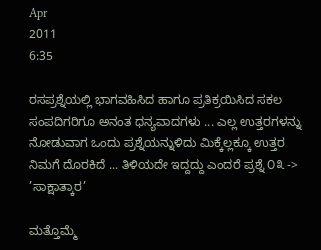Apr
2011
6:35

ರಸಪ್ರಶ್ನೆಯಲ್ಲಿ ಭಾಗವಹಿಸಿದ ಹಾಗೂ ಪ್ರತಿಕ್ರಯಿಸಿದ ಸಕಲ ಸಂಪದಿಗರಿಗೂ ಅನಂತ ಧನ್ಯವಾದಗಳು ... ಎಲ್ಲ ಉತ್ತರಗಳನ್ನು ನೋಡುವಾಗ ಒಂದು ಪ್ರಶ್ನೆಯನ್ನುಳಿದು ಮಿಕ್ಕೆಲ್ಲಕ್ಕೂ ಉತ್ತರ ನಿಮಗೆ ದೊರಕಿದೆ ... ತಿಳಿಯದೇ ಇದ್ದದ್ದು ಎಂದರೆ ಪ್ರಶ್ನೆ ೦೩ -> ’ಸಾಕ್ಷಾತ್ಕಾರ’

ಮತ್ತೊಮ್ಮೆ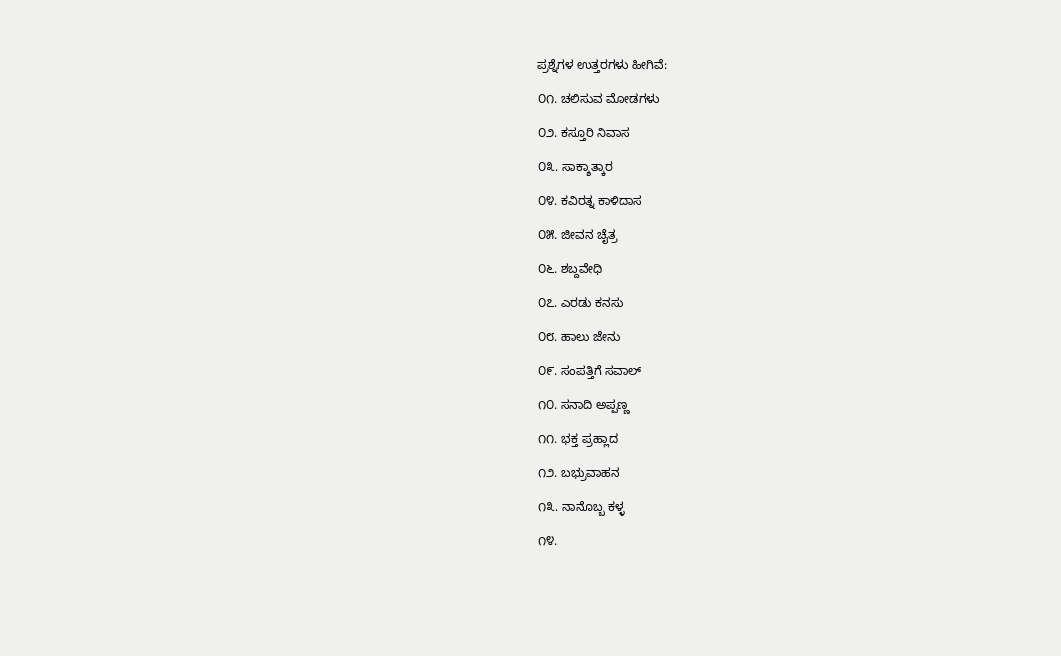ಪ್ರಶ್ನೆಗಳ ಉತ್ತರಗಳು ಹೀಗಿವೆ:

೦೧. ಚಲಿಸುವ ಮೋಡಗಳು

೦೨. ಕಸ್ತೂರಿ ನಿವಾಸ

೦೩. ಸಾಕ್ಶಾತ್ಕಾರ

೦೪. ಕವಿರತ್ನ ಕಾಳಿದಾಸ

೦೫. ಜೀವನ ಚೈತ್ರ

೦೬. ಶಬ್ದವೇಧಿ

೦೭. ಎರಡು ಕನಸು

೦೮. ಹಾಲು ಜೇನು

೦೯. ಸಂಪತ್ತಿಗೆ ಸವಾಲ್

೧೦. ಸನಾದಿ ಅಪ್ಪಣ್ಣ

೧೧. ಭಕ್ತ ಪ್ರಹ್ಲಾದ

೧೨. ಬಭ್ರುವಾಹನ

೧೩. ನಾನೊಬ್ಬ ಕಳ್ಳ

೧೪.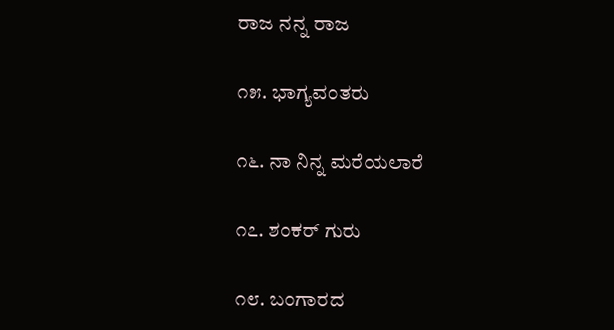ರಾಜ ನನ್ನ ರಾಜ

೧೫. ಭಾಗ್ಯವಂತರು

೧೬. ನಾ ನಿನ್ನ ಮರೆಯಲಾರೆ

೧೭. ಶಂಕರ್ ಗುರು

೧೮. ಬಂಗಾರದ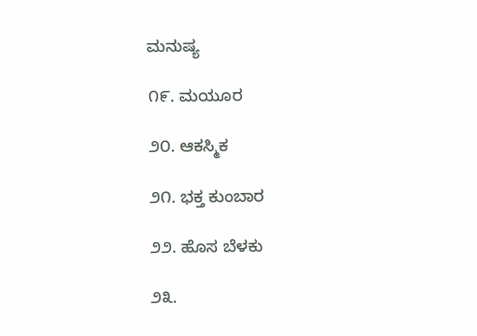ಮನುಷ್ಯ

೧೯. ಮಯೂರ

೨೦. ಆಕಸ್ಮಿಕ

೨೧. ಭಕ್ತ ಕುಂಬಾರ

೨೨. ಹೊಸ ಬೆಳಕು

೨೩.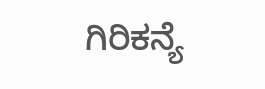ಗಿರಿಕನ್ಯೆ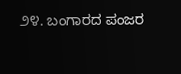೨೪. ಬಂಗಾರದ ಪಂಜರ